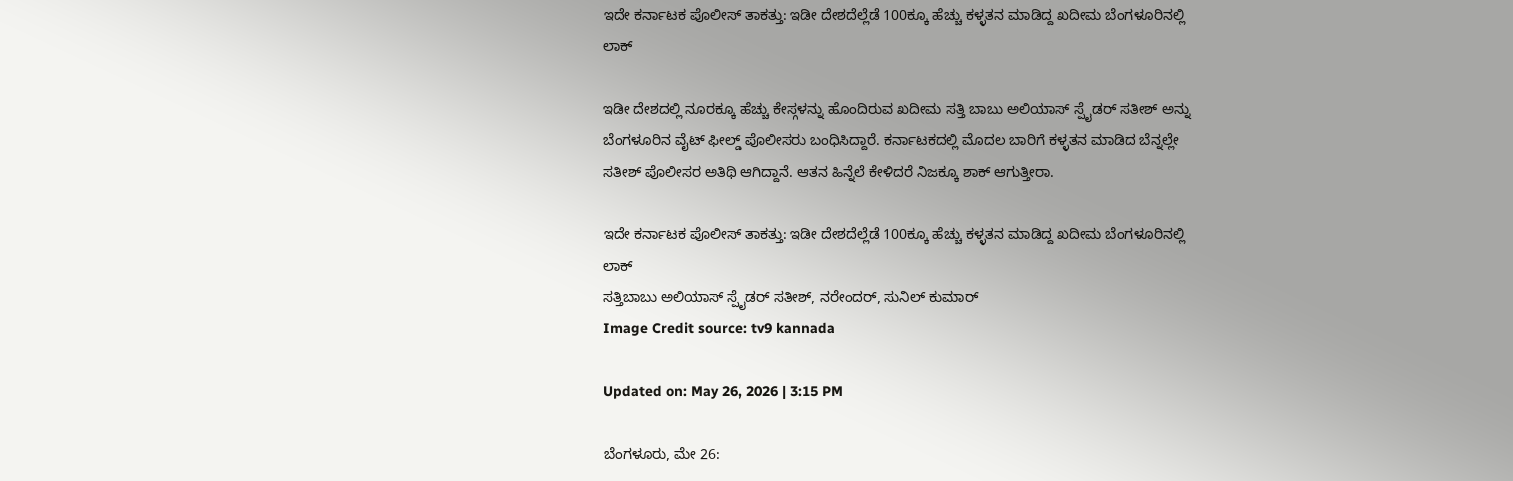ಇದೇ ಕರ್ನಾಟಕ ಪೊಲೀಸ್ ತಾಕತ್ತು: ಇಡೀ ದೇಶದೆಲ್ಲೆಡೆ 100ಕ್ಕೂ ಹೆಚ್ಚು ಕಳ್ಳತನ ಮಾಡಿದ್ದ ಖದೀಮ ಬೆಂಗಳೂರಿನಲ್ಲಿ ಲಾಕ್

ಇಡೀ ದೇಶದಲ್ಲಿ ನೂರಕ್ಕೂ ಹೆಚ್ಚು ಕೇಸ್ಗಳನ್ನು ಹೊಂದಿರುವ ಖದೀಮ ಸತ್ತಿ ಬಾಬು ಅಲಿಯಾಸ್ ಸ್ಪೈಡರ್ ಸತೀಶ್ ಅನ್ನು ಬೆಂಗಳೂರಿನ ವೈಟ್ ಫೀಲ್ಡ್ ಪೊಲೀಸರು ಬಂಧಿಸಿದ್ದಾರೆ. ಕರ್ನಾಟಕದಲ್ಲಿ ಮೊದಲ ಬಾರಿಗೆ ಕಳ್ಳತನ ಮಾಡಿದ ಬೆನ್ನಲ್ಲೇ ಸತೀಶ್ ಪೊಲೀಸರ ಅತಿಥಿ ಆಗಿದ್ದಾನೆ. ಆತನ ಹಿನ್ನೆಲೆ ಕೇಳಿದರೆ ನಿಜಕ್ಕೂ ಶಾಕ್ ಆಗುತ್ತೀರಾ.

ಇದೇ ಕರ್ನಾಟಕ ಪೊಲೀಸ್ ತಾಕತ್ತು: ಇಡೀ ದೇಶದೆಲ್ಲೆಡೆ 100ಕ್ಕೂ ಹೆಚ್ಚು ಕಳ್ಳತನ ಮಾಡಿದ್ದ ಖದೀಮ ಬೆಂಗಳೂರಿನಲ್ಲಿ ಲಾಕ್
ಸತ್ತಿಬಾಬು ಅಲಿಯಾಸ್ ಸ್ಪೈಡರ್ ಸತೀಶ್, ನರೇಂದರ್, ಸುನಿಲ್ ಕುಮಾರ್
Image Credit source: tv9 kannada

Updated on: May 26, 2026 | 3:15 PM

ಬೆಂಗಳೂರು, ಮೇ 26: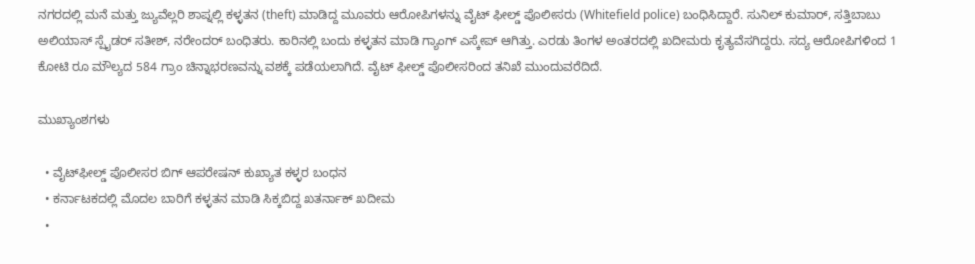ನಗರದಲ್ಲಿ ಮನೆ ಮತ್ತು ಜ್ಯುವೆಲ್ಲರಿ ಶಾಪ್ನಲ್ಲಿ ಕಳ್ಳತನ (theft) ಮಾಡಿದ್ದ ಮೂವರು ಆರೋಪಿಗಳನ್ನು ವೈಟ್ ಫೀಲ್ಡ್ ಪೊಲೀಸರು (Whitefield police) ಬಂಧಿಸಿದ್ದಾರೆ. ಸುನಿಲ್ ಕುಮಾರ್, ಸತ್ತಿಬಾಬು ಅಲಿಯಾಸ್ ಸ್ಪೈಡರ್ ಸತೀಶ್, ನರೇಂದರ್ ಬಂಧಿತರು. ಕಾರಿನಲ್ಲಿ ಬಂದು ಕಳ್ಳತನ ಮಾಡಿ ಗ್ಯಾಂಗ್ ಎಸ್ಕೇಪ್ ಆಗಿತ್ತು. ಎರಡು ತಿಂಗಳ ಅಂತರದಲ್ಲಿ ಖದೀಮರು ಕೃತ್ಯವೆಸಗಿದ್ದರು. ಸದ್ಯ ಆರೋಪಿಗಳಿಂದ 1 ಕೋಟಿ ರೂ ಮೌಲ್ಯದ 584 ಗ್ರಾಂ ಚಿನ್ನಾಭರಣವನ್ನು ವಶಕ್ಕೆ ಪಡೆಯಲಾಗಿದೆ. ವೈಟ್ ಫೀಲ್ಡ್‌ ಪೊಲೀಸರಿಂದ ತನಿಖೆ ಮುಂದುವರೆದಿದೆ.

ಮುಖ್ಯಾಂಶಗಳು

  • ವೈಟ್‌ಫೀಲ್ಡ್ ಪೊಲೀಸರ ಬಿಗ್ ಆಪರೇಷನ್ ಕುಖ್ಯಾತ ಕಳ್ಳರ ಬಂಧನ
  • ಕರ್ನಾಟಕದಲ್ಲಿ ಮೊದಲ ಬಾರಿಗೆ ಕಳ್ಳತನ ಮಾಡಿ ಸಿಕ್ಕಬಿದ್ದ ಖತರ್ನಾಕ್ ಖದೀಮ
  •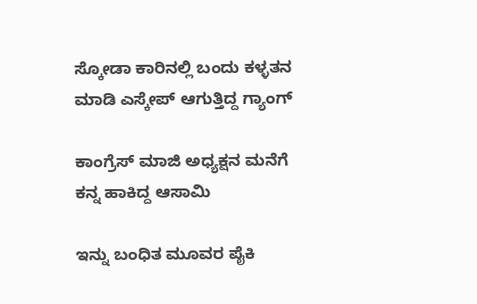ಸ್ಕೋಡಾ ಕಾರಿನಲ್ಲಿ ಬಂದು ಕಳ್ಳತನ ಮಾಡಿ ಎಸ್ಕೇಪ್ ಆಗುತ್ತಿದ್ದ ಗ್ಯಾಂಗ್

ಕಾಂಗ್ರೆಸ್ ಮಾಜಿ ಅಧ್ಯಕ್ಷನ ಮನೆಗೆ ಕನ್ನ ಹಾಕಿದ್ದ ಆಸಾಮಿ

ಇನ್ನು ಬಂಧಿತ ಮೂವರ ಪೈಕಿ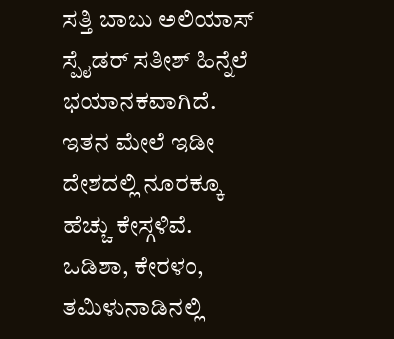ಸತ್ತಿ ಬಾಬು ಅಲಿಯಾಸ್ ಸ್ಪೈಡರ್ ಸತೀಶ್ ಹಿನ್ನೆಲೆ ಭಯಾನಕವಾಗಿದೆ. ಇತನ ಮೇಲೆ ಇಡೀ ದೇಶದಲ್ಲಿ ನೂರಕ್ಕೂ ಹೆಚ್ಚು ಕೇಸ್ಗಳಿವೆ. ಒಡಿಶಾ, ಕೇರಳಂ, ತಮಿಳುನಾಡಿನಲ್ಲಿ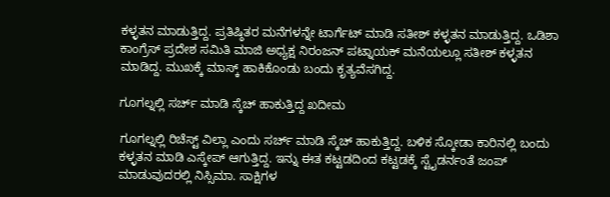ಕಳ್ಳತನ ಮಾಡುತ್ತಿದ್ದ. ಪ್ರತಿಷ್ಠಿತರ ಮನೆಗಳನ್ನೇ ಟಾರ್ಗೆಟ್ ಮಾಡಿ ಸತೀಶ್ ಕಳ್ಳತನ ಮಾಡುತ್ತಿದ್ದ. ಒಡಿಶಾ ಕಾಂಗ್ರೆಸ್ ಪ್ರದೇಶ ಸಮಿತಿ ಮಾಜಿ ಅಧ್ಯಕ್ಷ ನಿರಂಜನ್ ಪಟ್ನಾಯಕ್ ಮನೆಯಲ್ಲೂ ಸತೀಶ್ ಕಳ್ಳತನ‌ ಮಾಡಿದ್ದ. ಮುಖಕ್ಕೆ ಮಾಸ್ಕ್ ಹಾಕಿಕೊಂಡು ಬಂದು ಕೃತ್ಯವೆಸಗಿದ್ದ.

ಗೂಗಲ್ನಲ್ಲಿ ಸರ್ಚ್ ಮಾಡಿ ಸ್ಕೆಚ್ ಹಾಕುತ್ತಿದ್ದ ಖದೀಮ

ಗೂಗಲ್ನಲ್ಲಿ ರಿಚೆಸ್ಟ್ ವಿಲ್ಲಾ ಎಂದು ಸರ್ಚ್ ಮಾಡಿ ಸ್ಕೆಚ್ ಹಾಕುತ್ತಿದ್ದ. ಬಳಿಕ ಸ್ಕೋಡಾ ಕಾರಿನಲ್ಲಿ ಬಂದು ಕಳ್ಳತನ ಮಾಡಿ ಎಸ್ಕೇಪ್ ಆಗುತ್ತಿದ್ದ. ಇನ್ನು ಈತ ಕಟ್ಟಡದಿಂದ ಕಟ್ಟಡಕ್ಕೆ ಸ್ಟೈಡರ್ನಂತೆ ಜಂಪ್ ಮಾಡುವುದರಲ್ಲಿ ನಿಸ್ಸಿಮಾ. ಸಾಕ್ಷಿಗಳ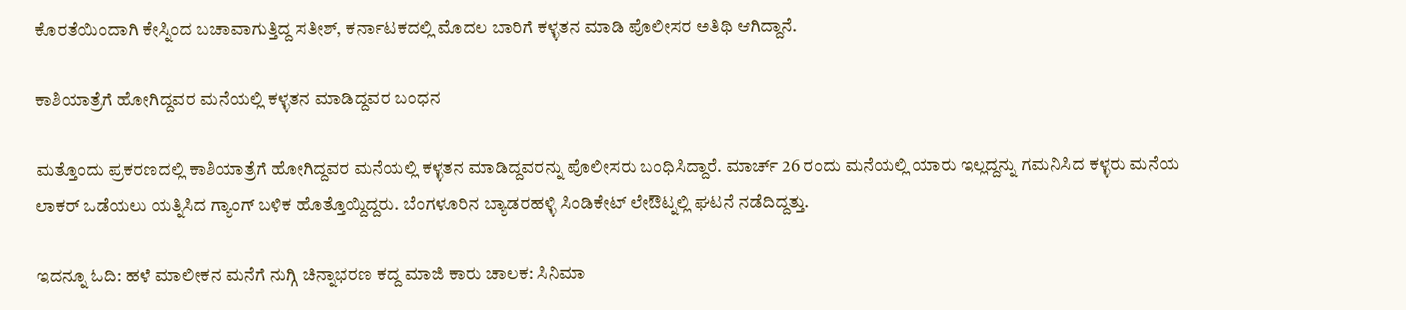ಕೊರತೆಯಿಂದಾಗಿ ಕೇಸ್ನಿಂದ ಬಚಾವಾಗುತ್ತಿದ್ದ ಸತೀಶ್, ಕರ್ನಾಟಕದಲ್ಲಿ ಮೊದಲ ಬಾರಿಗೆ ಕಳ್ಳತನ ಮಾಡಿ ಪೊಲೀಸರ ಅತಿಥಿ ಆಗಿದ್ದಾನೆ.

ಕಾಶಿಯಾತ್ರೆಗೆ ಹೋಗಿದ್ದವರ ಮನೆಯಲ್ಲಿ ಕಳ್ಳತನ ಮಾಡಿದ್ದವರ ಬಂಧನ

ಮತ್ತೊಂದು ಪ್ರಕರಣದಲ್ಲಿ ಕಾಶಿಯಾತ್ರೆಗೆ ಹೋಗಿದ್ದವರ ಮನೆಯಲ್ಲಿ ಕಳ್ಳತನ ಮಾಡಿದ್ದವರನ್ನು ಪೊಲೀಸರು ಬಂಧಿಸಿದ್ದಾರೆ. ಮಾರ್ಚ್ 26 ರಂದು ಮನೆಯಲ್ಲಿ ಯಾರು ಇಲ್ಲದ್ದನ್ನು ಗಮನಿಸಿದ ಕಳ್ಳರು ಮನೆಯ ಲಾಕರ್ ಒಡೆಯಲು ಯತ್ನಿಸಿದ ಗ್ಯಾಂಗ್ ಬಳಿಕ ಹೊತ್ತೊಯ್ದಿದ್ದರು. ಬೆಂಗಳೂರಿನ ಬ್ಯಾಡರಹಳ್ಳಿ ಸಿಂಡಿಕೇಟ್ ಲೇಔಟ್ನಲ್ಲಿ ಘಟನೆ ನಡೆದಿದ್ದತ್ತು.

ಇದನ್ನೂ ಓದಿ: ಹಳೆ ಮಾಲೀಕನ ಮನೆಗೆ ನುಗ್ಗಿ ಚಿನ್ನಾಭರಣ ಕದ್ದ ಮಾಜಿ ಕಾರು ಚಾಲಕ: ಸಿನಿಮಾ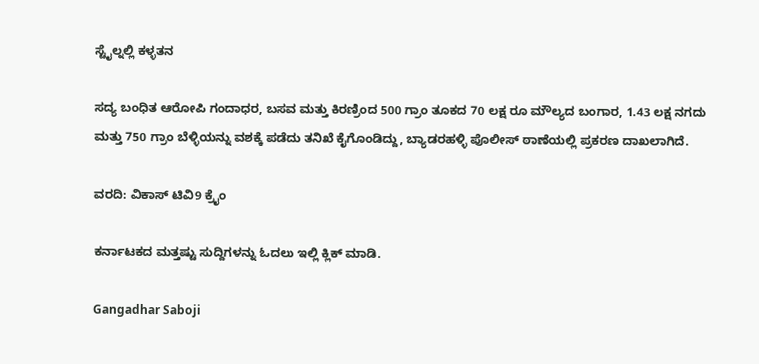ಸ್ಟೈಲ್ನಲ್ಲಿ ಕಳ್ಳತನ

ಸದ್ಯ ಬಂಧಿತ ಆರೋಪಿ ಗಂದಾಧರ, ಬಸವ ಮತ್ತು ಕಿರಣ್ರಿಂದ 500 ಗ್ರಾಂ ತೂಕದ 70 ಲಕ್ಷ ರೂ ಮೌಲ್ಯದ ಬಂಗಾರ, 1.43 ಲಕ್ಷ ನಗದು ಮತ್ತು 750 ಗ್ರಾಂ ಬೆಳ್ಳಿಯನ್ನು ವಶಕ್ಕೆ ಪಡೆದು ತನಿಖೆ ಕೈಗೊಂಡಿದ್ದು, ಬ್ಯಾಡರಹಳ್ಳಿ ಪೊಲೀಸ್ ಠಾಣೆಯಲ್ಲಿ ಪ್ರಕರಣ ದಾಖಲಾಗಿದೆ.

ವರದಿ: ವಿಕಾಸ್ ಟಿವಿ9 ಕ್ರೈಂ

ಕರ್ನಾಟಕದ ಮತ್ತಷ್ಟು ಸುದ್ದಿಗಳನ್ನು ಓದಲು ಇಲ್ಲಿ ಕ್ಲಿಕ್ ಮಾಡಿ.

Gangadhar Saboji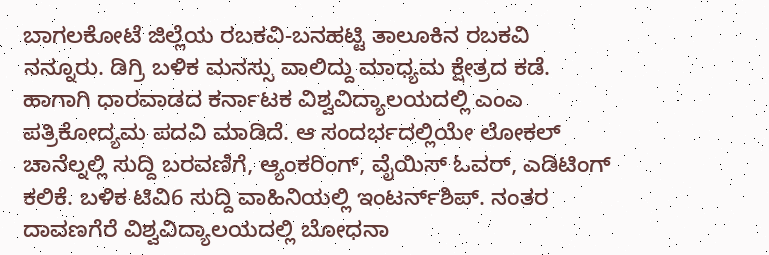ಬಾಗಲಕೋಟೆ ಜಿಲ್ಲೆಯ ರಬಕವಿ-ಬನಹಟ್ಟಿ ತಾಲೂಕಿನ ರಬಕವಿ ನನ್ನೂರು. ಡಿಗ್ರಿ ಬಳಿಕ ಮನಸ್ಸು ವಾಲಿದ್ದು ಮಾಧ್ಯಮ ಕ್ಷೇತ್ರದ ಕಡೆ. ಹಾಗಾಗಿ ಧಾರವಾಡದ ಕರ್ನಾಟಕ ವಿಶ್ವವಿದ್ಯಾಲಯದಲ್ಲಿ ಎಂಎ ಪತ್ರಿಕೋದ್ಯಮ ಪದವಿ ಮಾಡಿದೆ. ಆ ಸಂದರ್ಭದಲ್ಲಿಯೇ ಲೋಕಲ್ ಚಾನೆಲ್ನಲ್ಲಿ ಸುದ್ದಿ ಬರವಣಿಗೆ, ಆ್ಯಂಕರಿಂಗ್, ವೈಯಿಸ್ ಓವರ್, ಎಡಿಟಿಂಗ್ ಕಲಿಕೆ. ಬಳಿಕ ಟಿವಿ6 ಸುದ್ದಿ ವಾಹಿನಿಯಲ್ಲಿ ಇಂಟರ್ನ್‌ಶಿಪ್. ನಂತರ ದಾವಣಗೆರೆ ವಿಶ್ವವಿದ್ಯಾಲಯದಲ್ಲಿ ಬೋಧನಾ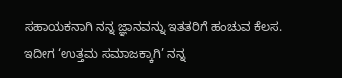ಸಹಾಯಕನಾಗಿ ನನ್ನ ಜ್ಞಾನವನ್ನು ಇತತರಿಗೆ ಹಂಚುವ ಕೆಲಸ. ಇದೀಗ ‘ಉತ್ತಮ ಸಮಾಜಕ್ಕಾಗಿ’ ನನ್ನ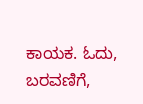ಕಾಯಕ. ಓದು, ಬರವಣಿಗೆ,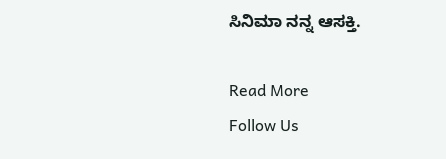ಸಿನಿಮಾ ನನ್ನ ಆಸಕ್ತಿ.

Read More
Follow Us